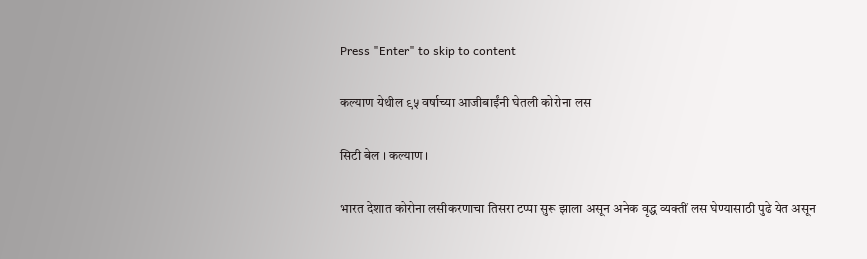Press "Enter" to skip to content

कल्याण येथील ९५ वर्षाच्या आजीबाईंनी घेतली कोरोना लस

सिटी बेल । कल्याण ।

भारत देशात कोरोना लसीकरणाचा तिसरा टप्पा सुरू झाला असून अनेक वृद्ध व्यक्तीं लस घेण्यासाठी पुढे येत असून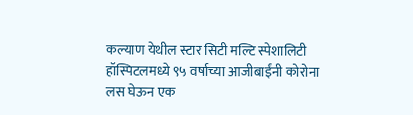कल्याण येथील स्टार सिटी मल्टि स्पेशालिटी हॉस्पिटलमध्ये ९५ वर्षाच्या आजीबाईंनी कोरोना लस घेऊन एक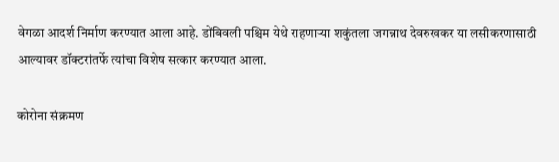वेगळा आदर्श निर्माण करण्यात आला आहे. डोंबिवली पश्चिम येथे राहणाऱ्या शकुंतला जगन्नाथ देवरुखकर या लसीकरणासाठी आल्यावर डॉक्टरांतर्फे त्यांचा विशेष सत्कार करण्यात आला.

कोरोना संक्रमण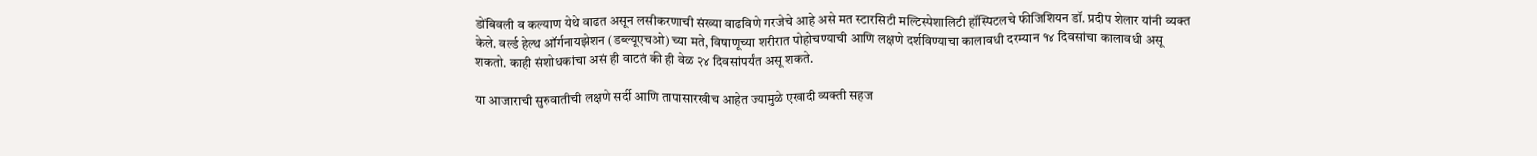डोंबिवली व कल्याण येथे वाढत असून लसीकरणाची संख्या वाढविणे गरजेचे आहे असे मत स्टारसिटी मल्टिस्पेशालिटी हॉस्पिटलचे फीजिशियन डॉ. प्रदीप शेलार यांनी व्यक्त केले. वर्ल्ड हेल्थ ऑर्गनायझेशन (डब्ल्यूएचओ) च्या मते, विषाणूच्या शरीरात पोहोचण्याची आणि लक्षणे दर्शविण्याचा कालावधी दरम्यान १४ दिवसांचा कालावधी असू शकतो. काही संशोधकांचा असं ही वाटतं की ही वेळ २४ दिवसांपर्यंत असू शकते.

या आजाराची सुरुवातीची लक्षणे सर्दी आणि तापासारखीच आहेत ज्यामुळे एखादी व्यक्ती सहज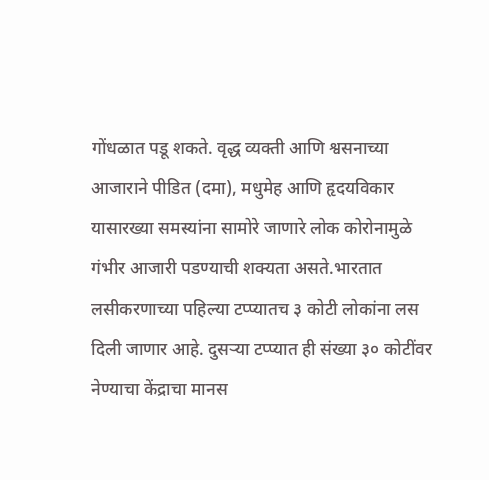गोंधळात पडू शकते. वृद्ध व्यक्ती आणि श्वसनाच्या आजाराने पीडित (दमा), मधुमेह आणि हृदयविकार यासारख्या समस्यांना सामोरे जाणारे लोक कोरोनामुळे गंभीर आजारी पडण्याची शक्यता असते.भारतात लसीकरणाच्या पहिल्या टप्प्यातच ३ कोटी लोकांना लस दिली जाणार आहे. दुसऱ्या टप्प्यात ही संख्या ३० कोटींवर नेण्याचा केंद्राचा मानस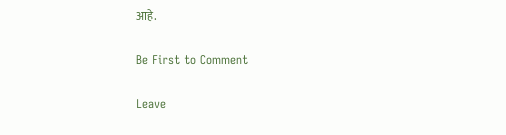आहे.

Be First to Comment

Leave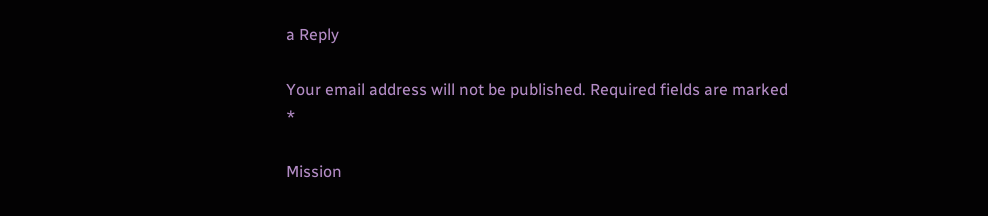a Reply

Your email address will not be published. Required fields are marked *

Mission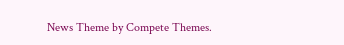News Theme by Compete Themes.